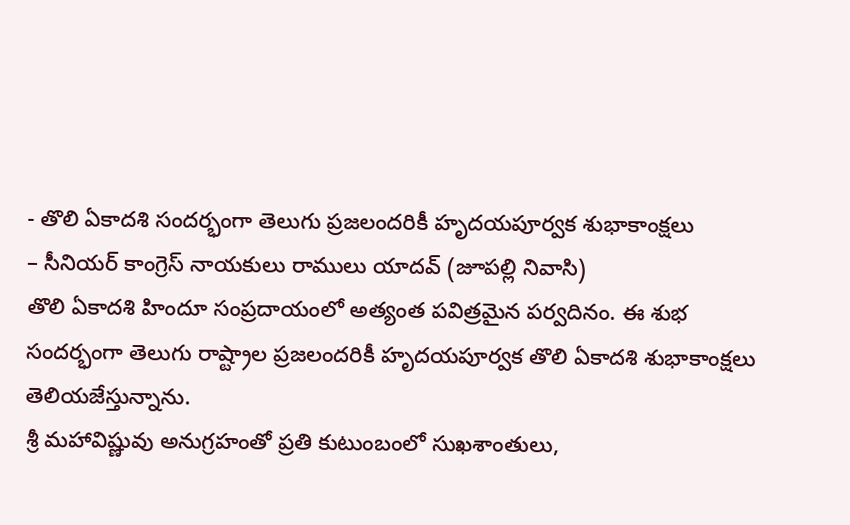- తొలి ఏకాదశి సందర్భంగా తెలుగు ప్రజలందరికీ హృదయపూర్వక శుభాకాంక్షలు
– సీనియర్ కాంగ్రెస్ నాయకులు రాములు యాదవ్ (జూపల్లి నివాసి)
తొలి ఏకాదశి హిందూ సంప్రదాయంలో అత్యంత పవిత్రమైన పర్వదినం. ఈ శుభ సందర్భంగా తెలుగు రాష్ట్రాల ప్రజలందరికీ హృదయపూర్వక తొలి ఏకాదశి శుభాకాంక్షలు తెలియజేస్తున్నాను.
శ్రీ మహావిష్ణువు అనుగ్రహంతో ప్రతి కుటుంబంలో సుఖశాంతులు,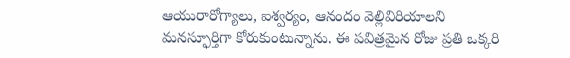ఆయురారోగ్యాలు, ఐశ్వర్యం, ఆనందం వెల్లివిరియాలని మనస్ఫూర్తిగా కోరుకుంటున్నాను. ఈ పవిత్రమైన రోజు ప్రతి ఒక్కరి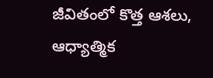జీవితంలో కొత్త ఆశలు, ఆధ్యాత్మిక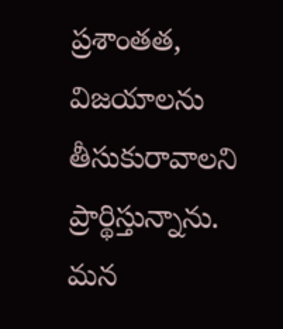ప్రశాంతత, విజయాలను తీసుకురావాలని ప్రార్థిస్తున్నాను.
మన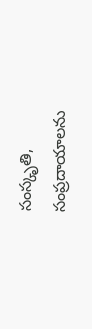సంస్కృతి, సంప్రదాయాలను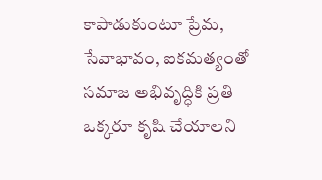కాపాడుకుంటూ ప్రేమ, సేవాభావం, ఐకమత్యంతో సమాజ అభివృద్ధికి ప్రతి ఒక్కరూ కృషి చేయాలని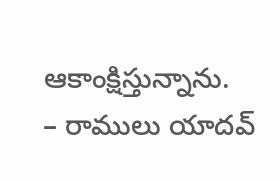ఆకాంక్షిస్తున్నాను.
– రాములు యాదవ్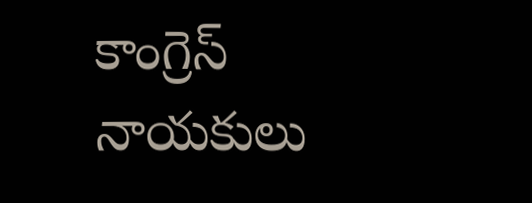కాంగ్రెస్ నాయకులు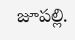జూపల్లి.